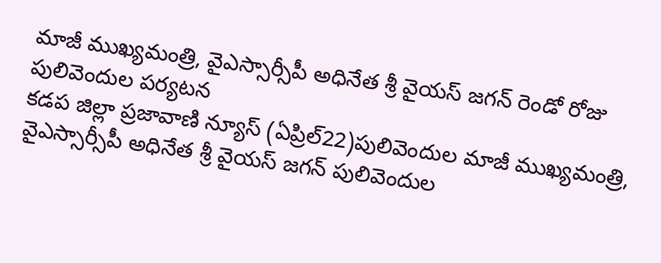మాజీ ముఖ్యమంత్రి, వైఎస్సార్సీపీ అధినేత శ్రీ వైయస్ జగన్ రెండో రోజు పులివెందుల పర్యటన
కడప జిల్లా ప్రజావాణి న్యూస్ (ఏప్రిల్22)పులివెందుల మాజీ ముఖ్యమంత్రి, వైఎస్సార్సీపీ అధినేత శ్రీ వైయస్ జగన్ పులివెందుల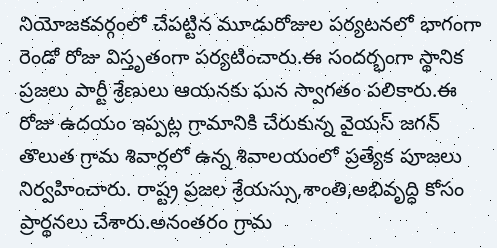నియోజకవర్గంలో చేపట్టిన మూడురోజుల పర్యటనలో భాగంగా రెండో రోజు విస్తృతంగా పర్యటించారు.ఈ సందర్భంగా స్థానిక ప్రజలు పార్టీ శ్రేణులు ఆయనకు ఘన స్వాగతం పలికారు.ఈ రోజు ఉదయం ఇప్పట్ల గ్రామానికి చేరుకున్న వైయస్ జగన్ తొలుత గ్రామ శివార్లలో ఉన్న శివాలయంలో ప్రత్యేక పూజలు నిర్వహించారు. రాష్ట్ర ప్రజల శ్రేయస్సు,శాంతి,అభివృద్ధి కోసం ప్రార్థనలు చేశారు.అనంతరం గ్రామ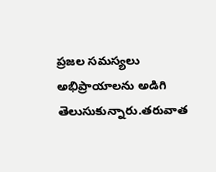ప్రజల సమస్యలు అభిప్రాయాలను అడిగి తెలుసుకున్నారు.తరువాత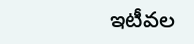ఇటీవల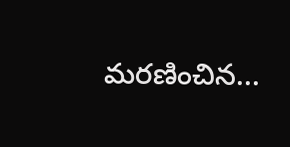మరణించిన...